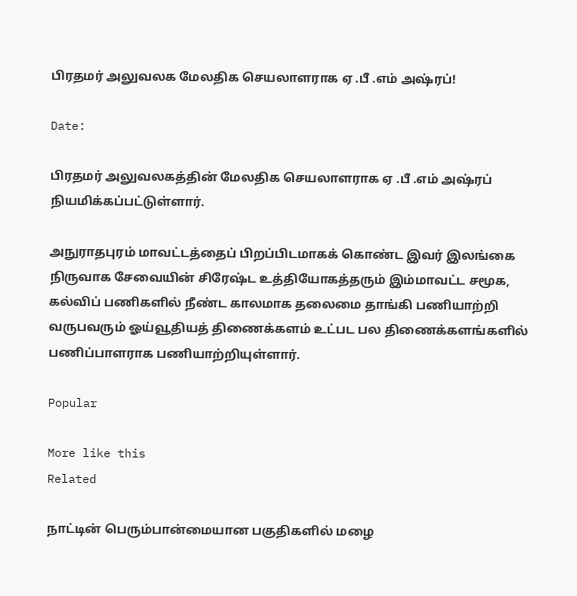பிரதமர் அலுவலக மேலதிக செயலாளராக ஏ .பீ .எம் அஷ்ரப்!

Date:

பிரதமர் அலுவலகத்தின் மேலதிக செயலாளராக ஏ .பீ .எம் அஷ்ரப் நியமிக்கப்பட்டுள்ளார்.

அநுராதபுரம் மாவட்டத்தைப் பிறப்பிடமாகக் கொண்ட இவர் இலங்கை நிருவாக சேவையின் சிரேஷ்ட உத்தியோகத்தரும் இம்மாவட்ட சமூக, கல்விப் பணிகளில் நீண்ட காலமாக தலைமை தாங்கி பணியாற்றி வருபவரும் ஓய்வூதியத் திணைக்களம் உட்பட பல திணைக்களங்களில் பணிப்பாளராக பணியாற்றியுள்ளார்.

Popular

More like this
Related

நாட்டின் பெரும்பான்மையான பகுதிகளில் மழை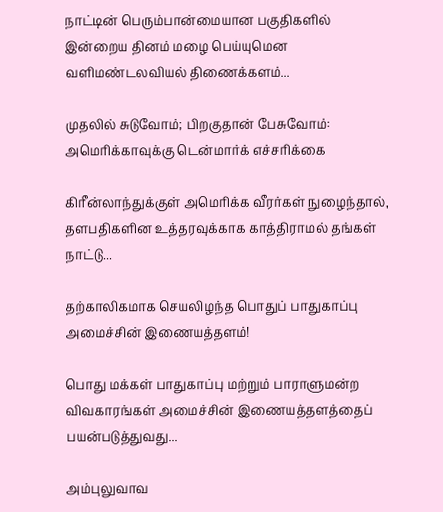நாட்டின் பெரும்பான்மையான பகுதிகளில் இன்றைய தினம் மழை பெய்யுமென வளிமண்டலவியல் திணைக்களம்...

முதலில் சுடுவோம்; பிறகுதான் பேசுவோம்: அமெரிக்காவுக்கு டென்மார்க் எச்சரிக்கை

கிரீன்லாந்துக்குள் அமெரிக்க வீரர்கள் நுழைந்தால், தளபதிகளின உத்தரவுக்காக காத்திராமல் தங்கள் நாட்டு...

தற்காலிகமாக செயலிழந்த பொதுப் பாதுகாப்பு அமைச்சின் இணையத்தளம்!

பொது மக்கள் பாதுகாப்பு மற்றும் பாராளுமன்ற விவகாரங்கள் அமைச்சின் இணையத்தளத்தைப் பயன்படுத்துவது...

அம்புலுவாவ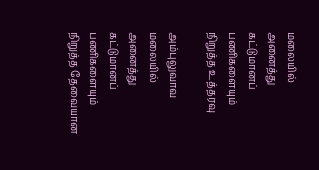மலையில் அனைத்து கட்டுமானப் பணிகளையும் நிறுத்த உத்தரவு

அம்புலுவாவ மலையில் அனைத்து கட்டுமானப் பணிகளையும் நிறுத்த தேவையான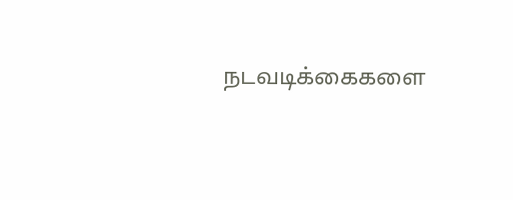நடவடிக்கைகளை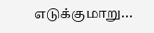எடுக்குமாறு...